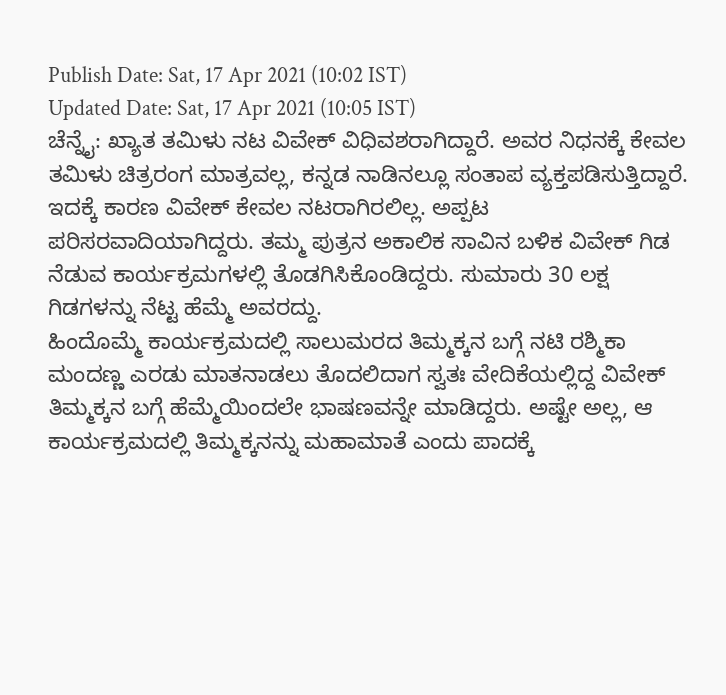Publish Date: Sat, 17 Apr 2021 (10:02 IST)
Updated Date: Sat, 17 Apr 2021 (10:05 IST)
ಚೆನ್ನೈ: ಖ್ಯಾತ ತಮಿಳು ನಟ ವಿವೇಕ್ ವಿಧಿವಶರಾಗಿದ್ದಾರೆ. ಅವರ ನಿಧನಕ್ಕೆ ಕೇವಲ ತಮಿಳು ಚಿತ್ರರಂಗ ಮಾತ್ರವಲ್ಲ, ಕನ್ನಡ ನಾಡಿನಲ್ಲೂ ಸಂತಾಪ ವ್ಯಕ್ತಪಡಿಸುತ್ತಿದ್ದಾರೆ.
ಇದಕ್ಕೆ ಕಾರಣ ವಿವೇಕ್ ಕೇವಲ ನಟರಾಗಿರಲಿಲ್ಲ. ಅಪ್ಪಟ ಪರಿಸರವಾದಿಯಾಗಿದ್ದರು. ತಮ್ಮ ಪುತ್ರನ ಅಕಾಲಿಕ ಸಾವಿನ ಬಳಿಕ ವಿವೇಕ್ ಗಿಡ ನೆಡುವ ಕಾರ್ಯಕ್ರಮಗಳಲ್ಲಿ ತೊಡಗಿಸಿಕೊಂಡಿದ್ದರು. ಸುಮಾರು 30 ಲಕ್ಷ ಗಿಡಗಳನ್ನು ನೆಟ್ಟ ಹೆಮ್ಮೆ ಅವರದ್ದು.
ಹಿಂದೊಮ್ಮೆ ಕಾರ್ಯಕ್ರಮದಲ್ಲಿ ಸಾಲುಮರದ ತಿಮ್ಮಕ್ಕನ ಬಗ್ಗೆ ನಟಿ ರಶ್ಮಿಕಾ ಮಂದಣ್ಣ ಎರಡು ಮಾತನಾಡಲು ತೊದಲಿದಾಗ ಸ್ವತಃ ವೇದಿಕೆಯಲ್ಲಿದ್ದ ವಿವೇಕ್ ತಿಮ್ಮಕ್ಕನ ಬಗ್ಗೆ ಹೆಮ್ಮೆಯಿಂದಲೇ ಭಾಷಣವನ್ನೇ ಮಾಡಿದ್ದರು. ಅಷ್ಟೇ ಅಲ್ಲ, ಆ ಕಾರ್ಯಕ್ರಮದಲ್ಲಿ ತಿಮ್ಮಕ್ಕನನ್ನು ಮಹಾಮಾತೆ ಎಂದು ಪಾದಕ್ಕೆ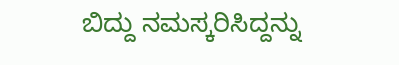ಬಿದ್ದು ನಮಸ್ಕರಿಸಿದ್ದನ್ನು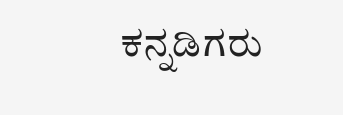ಕನ್ನಡಿಗರು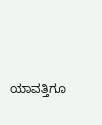ಯಾವತ್ತಿಗೂ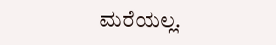ಮರೆಯಲ್ಲ.